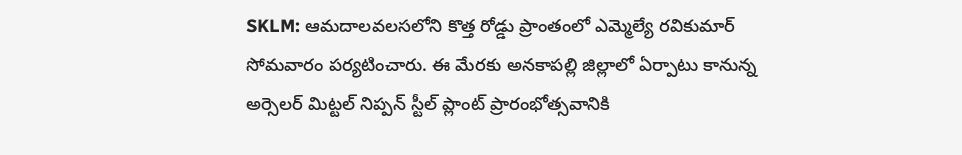SKLM: ఆమదాలవలసలోని కొత్త రోడ్డు ప్రాంతంలో ఎమ్మెల్యే రవికుమార్ సోమవారం పర్యటించారు. ఈ మేరకు అనకాపల్లి జిల్లాలో ఏర్పాటు కానున్న అర్సెలర్ మిట్టల్ నిప్పన్ స్టీల్ ప్లాంట్ ప్రారంభోత్సవానికి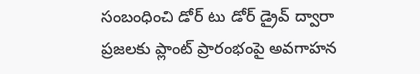సంబంధించి డోర్ టు డోర్ డ్రైవ్ ద్వారా ప్రజలకు ప్లాంట్ ప్రారంభంపై అవగాహన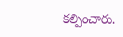కల్పించారు.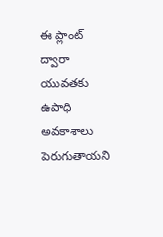ఈ ప్లాంట్ ద్వారా యువతకు ఉపాధి అవకాశాలు పెరుగుతాయని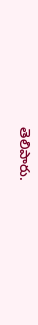తెలిపారు.